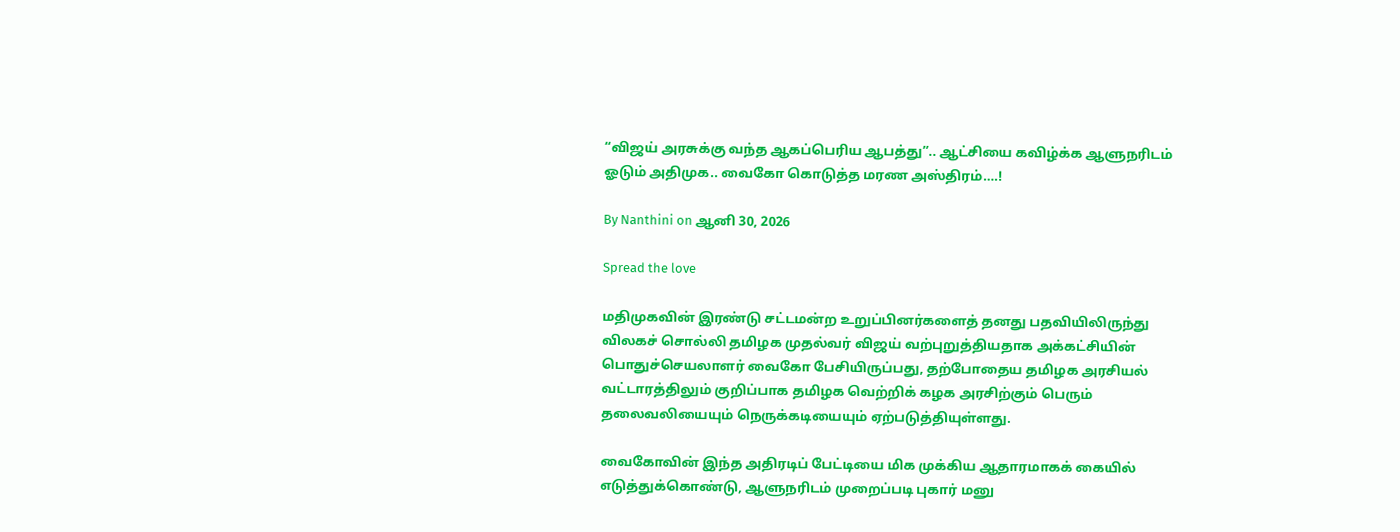“விஜய் அரசுக்கு வந்த ஆகப்பெரிய ஆபத்து”.. ஆட்சியை கவிழ்க்க ஆளுநரிடம் ஓடும் அதிமுக.. வைகோ கொடுத்த மரண அஸ்திரம்….!

By Nanthini on ஆனி 30, 2026

Spread the love

மதிமுகவின் இரண்டு சட்டமன்ற உறுப்பினர்களைத் தனது பதவியிலிருந்து விலகச் சொல்லி தமிழக முதல்வர் விஜய் வற்புறுத்தியதாக அக்கட்சியின் பொதுச்செயலாளர் வைகோ பேசியிருப்பது, தற்போதைய தமிழக அரசியல் வட்டாரத்திலும் குறிப்பாக தமிழக வெற்றிக் கழக அரசிற்கும் பெரும் தலைவலியையும் நெருக்கடியையும் ஏற்படுத்தியுள்ளது.

வைகோவின் இந்த அதிரடிப் பேட்டியை மிக முக்கிய ஆதாரமாகக் கையில் எடுத்துக்கொண்டு, ஆளுநரிடம் முறைப்படி புகார் மனு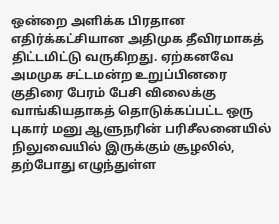ஒன்றை அளிக்க பிரதான எதிர்க்கட்சியான அதிமுக தீவிரமாகத் திட்டமிட்டு வருகிறது. ஏற்கனவே அமமுக சட்டமன்ற உறுப்பினரை குதிரை பேரம் பேசி விலைக்கு வாங்கியதாகத் தொடுக்கப்பட்ட ஒரு புகார் மனு ஆளுநரின் பரிசீலனையில் நிலுவையில் இருக்கும் சூழலில், தற்போது எழுந்துள்ள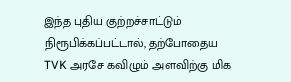இந்த புதிய குற்றச்சாட்டும் நிரூபிக்கப்பட்டால், தற்போதைய TVK அரசே கவிழும் அளவிற்கு மிக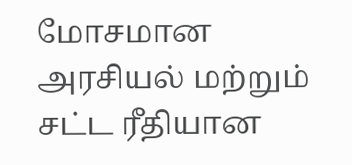மோசமான அரசியல் மற்றும் சட்ட ரீதியான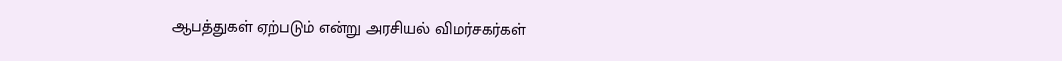ஆபத்துகள் ஏற்படும் என்று அரசியல் விமர்சகர்கள்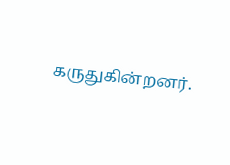கருதுகின்றனர்.